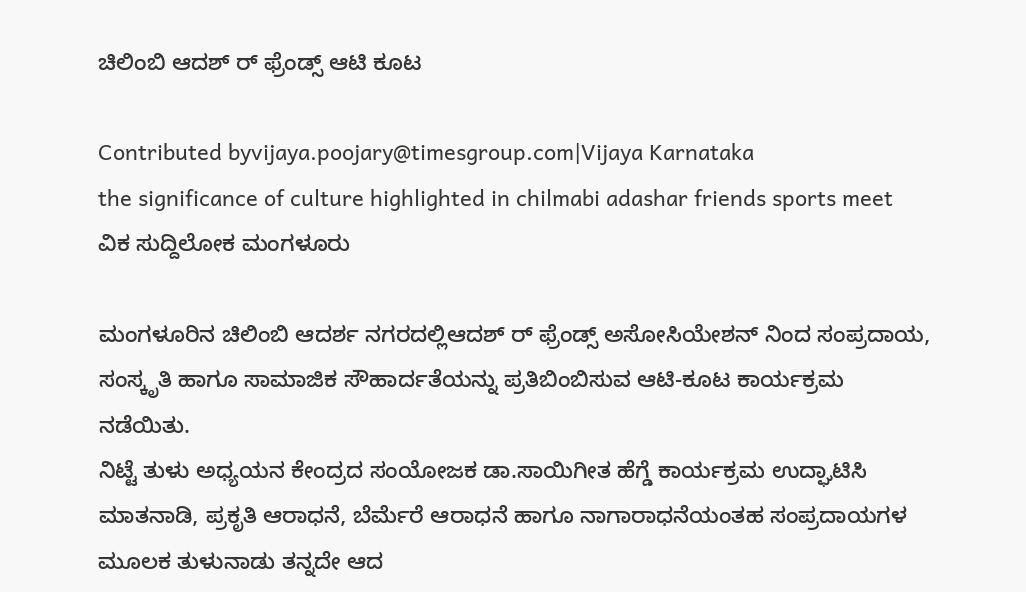ಚಿಲಿಂಬಿ ಆದಶ್ ರ್ ಫ್ರೆಂಡ್ಸ್ ಆಟಿ ಕೂಟ

Contributed byvijaya.poojary@timesgroup.com|Vijaya Karnataka
the significance of culture highlighted in chilmabi adashar friends sports meet
ವಿಕ ಸುದ್ದಿಲೋಕ ಮಂಗಳೂರು

ಮಂಗಳೂರಿನ ಚಿಲಿಂಬಿ ಆದರ್ಶ ನಗರದಲ್ಲಿಆದಶ್ ರ್ ಫ್ರೆಂಡ್ಸ್ ಅಸೋಸಿಯೇಶನ್ ನಿಂದ ಸಂಪ್ರದಾಯ, ಸಂಸ್ಕೃತಿ ಹಾಗೂ ಸಾಮಾಜಿಕ ಸೌಹಾರ್ದತೆಯನ್ನು ಪ್ರತಿಬಿಂಬಿಸುವ ಆಟಿ-ಕೂಟ ಕಾರ್ಯಕ್ರಮ ನಡೆಯಿತು.
ನಿಟ್ಟೆ ತುಳು ಅಧ್ಯಯನ ಕೇಂದ್ರದ ಸಂಯೋಜಕ ಡಾ.ಸಾಯಿಗೀತ ಹೆಗ್ಡೆ ಕಾರ್ಯಕ್ರಮ ಉದ್ಘಾಟಿಸಿ ಮಾತನಾಡಿ, ಪ್ರಕೃತಿ ಆರಾಧನೆ, ಬೆರ್ಮೆರೆ ಆರಾಧನೆ ಹಾಗೂ ನಾಗಾರಾಧನೆಯಂತಹ ಸಂಪ್ರದಾಯಗಳ ಮೂಲಕ ತುಳುನಾಡು ತನ್ನದೇ ಆದ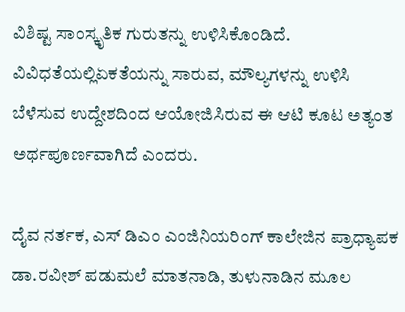ವಿಶಿಷ್ಟ ಸಾಂಸ್ಕೃತಿಕ ಗುರುತನ್ನು ಉಳಿಸಿಕೊಂಡಿದೆ. ವಿವಿಧತೆಯಲ್ಲಿಏಕತೆಯನ್ನು ಸಾರುವ, ಮೌಲ್ಯಗಳನ್ನು ಉಳಿಸಿ ಬೆಳೆಸುವ ಉದ್ದೇಶದಿಂದ ಆಯೋಜಿಸಿರುವ ಈ ಆಟಿ ಕೂಟ ಅತ್ಯಂತ ಅರ್ಥಪೂರ್ಣವಾಗಿದೆ ಎಂದರು.

ದೈವ ನರ್ತಕ, ಎಸ್ ಡಿಎಂ ಎಂಜಿನಿಯರಿಂಗ್ ಕಾಲೇಜಿನ ಪ್ರಾಧ್ಯಾಪಕ ಡಾ.ರವೀಶ್ ಪಡುಮಲೆ ಮಾತನಾಡಿ, ತುಳುನಾಡಿನ ಮೂಲ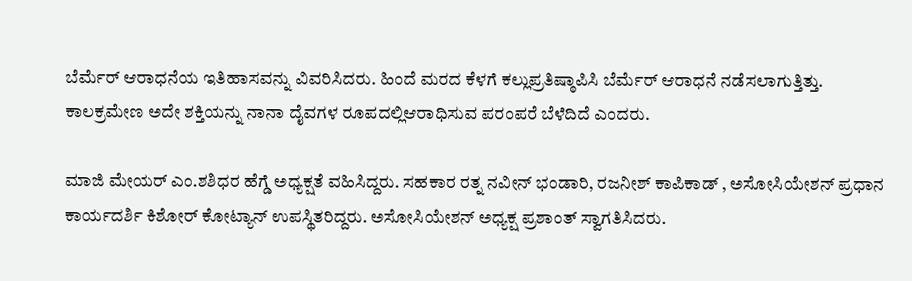ಬೆರ್ಮೆರ್ ಆರಾಧನೆಯ ಇತಿಹಾಸವನ್ನು ವಿವರಿಸಿದರು. ಹಿಂದೆ ಮರದ ಕೆಳಗೆ ಕಲ್ಲುಪ್ರತಿಷ್ಠಾಪಿಸಿ ಬೆರ್ಮೆರ್ ಆರಾಧನೆ ನಡೆಸಲಾಗುತ್ತಿತ್ತು. ಕಾಲಕ್ರಮೇಣ ಅದೇ ಶಕ್ತಿಯನ್ನು ನಾನಾ ದೈವಗಳ ರೂಪದಲ್ಲಿಆರಾಧಿಸುವ ಪರಂಪರೆ ಬೆಳೆದಿದೆ ಎಂದರು.

ಮಾಜಿ ಮೇಯರ್ ಎಂ.ಶಶಿಧರ ಹೆಗ್ಡೆ ಅಧ್ಯಕ್ಷತೆ ವಹಿಸಿದ್ದರು. ಸಹಕಾರ ರತ್ನ ನವೀನ್ ಭಂಡಾರಿ, ರಜನೀಶ್ ಕಾಪಿಕಾಡ್ , ಅಸೋಸಿಯೇಶನ್ ಪ್ರಧಾನ ಕಾರ್ಯದರ್ಶಿ ಕಿಶೋರ್ ಕೋಟ್ಯಾನ್ ಉಪಸ್ಥಿತರಿದ್ದರು. ಅಸೋಸಿಯೇಶನ್ ಅಧ್ಯಕ್ಷ ಪ್ರಶಾಂತ್ ಸ್ವಾಗತಿಸಿದರು.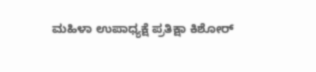ಮಹಿಳಾ ಉಪಾಧ್ಯಕ್ಷೆ ಪ್ರತಿಕ್ಷಾ ಕಿಶೋರ್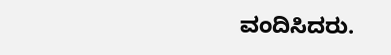ವಂದಿಸಿದರು.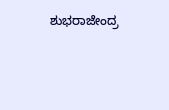ಶುಭರಾಜೇಂದ್ರ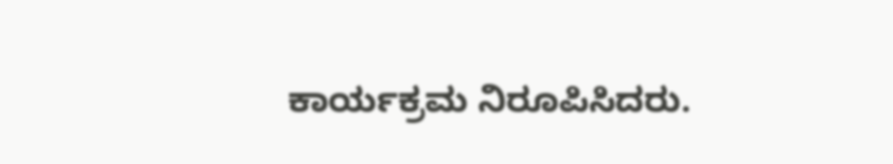ಕಾರ್ಯಕ್ರಮ ನಿರೂಪಿಸಿದರು.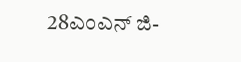28ಎಂಎನ್ ಜಿ-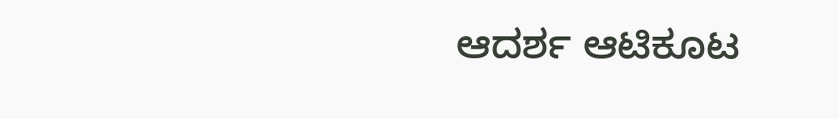ಆದರ್ಶ ಆಟಿಕೂಟ